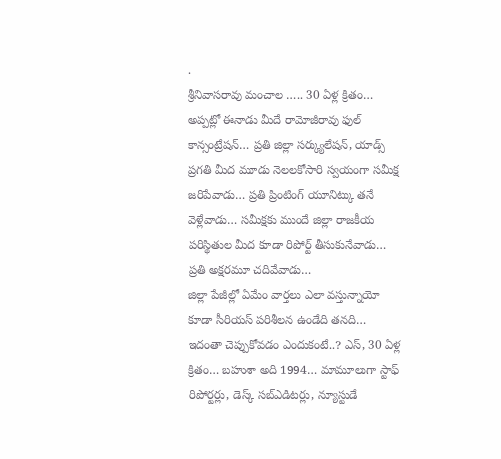.
శ్రీనివాసరావు మంచాల ….. 30 ఏళ్ల క్రితం… అప్పట్లో ఈనాడు మీదే రామోజీరావు ఫుల్ కాన్సంట్రేషన్… ప్రతి జిల్లా సర్క్యులేషన్, యాడ్స్ ప్రగతి మీద మూడు నెలలకోసారి స్వయంగా సమీక్ష జరిపేవాడు… ప్రతి ప్రింటింగ్ యూనిట్కు తనే వెళ్లేవాడు… సమీక్షకు ముందే జిల్లా రాజకీయ పరిస్థితుల మీద కూడా రిపోర్ట్ తీసుకునేవాడు… ప్రతి అక్షరమూ చదివేవాడు…
జిల్లా పేజీల్లో ఏమేం వార్తలు ఎలా వస్తున్నాయో కూడా సీరియస్ పరిశీలన ఉండేది తనది… ఇదంతా చెప్పుకోవడం ఎందుకంటే..? ఎస్, 30 ఏళ్ల క్రితం… బహుశా అది 1994… మామూలుగా స్టాఫ్ రిపోర్టర్లు, డెస్క్ సబ్ఎడిటర్లు, న్యూస్టుడే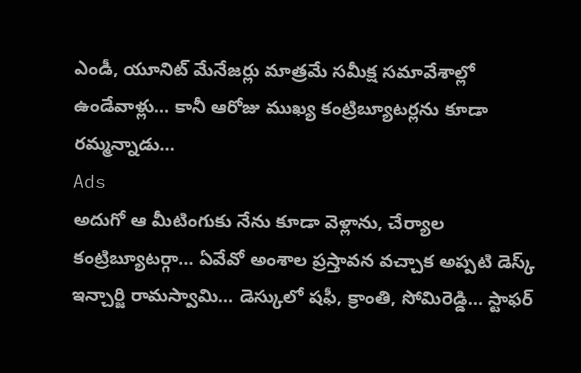ఎండీ, యూనిట్ మేనేజర్లు మాత్రమే సమీక్ష సమావేశాల్లో ఉండేవాళ్లు… కానీ ఆరోజు ముఖ్య కంట్రిబ్యూటర్లను కూడా రమ్మన్నాడు…
Ads
అదుగో ఆ మీటింగుకు నేను కూడా వెళ్లాను, చేర్యాల కంట్రిబ్యూటర్గా… ఏవేవో అంశాల ప్రస్తావన వచ్చాక అప్పటి డెస్క్ ఇన్చార్జి రామస్వామి… డెస్కులో షఫీ, క్రాంతి, సోమిరెడ్డి… స్టాఫర్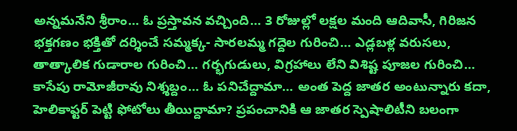అన్నమనేని శ్రీరాం… ఓ ప్రస్తావన వచ్చింది… 3 రోజుల్లో లక్షల మంది ఆదివాసీ, గిరిజన భక్తగణం భక్తితో దర్శించే సమ్మక్క- సారలమ్మ గద్దెల గురించి… ఎడ్లబళ్ల వరుసలు, తాత్కాలిక గుడారాల గురించి… గర్భగుడులు, విగ్రహాలు లేని విశిష్ట పూజల గురించి…
కాసేపు రామోజీరావు నిశ్శబ్దం… ఓ పనిచేద్దామా… అంత పెద్ద జాతర అంటున్నారు కదా, హెలికాప్టర్ పెట్టి ఫోటోలు తీయిద్దామా? ప్రపంచానికి ఆ జాతర స్పెషాలిటీని బలంగా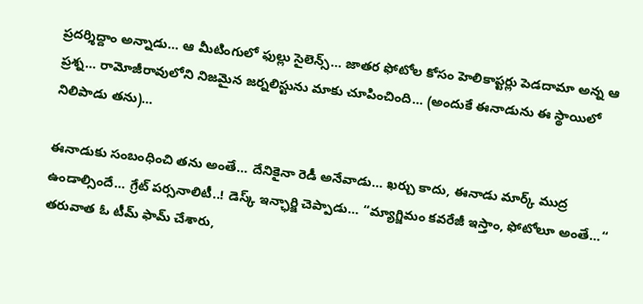ప్రదర్శిద్దాం అన్నాడు… ఆ మీటింగులో ఫుల్లు సైలెన్స్… జాతర ఫోటోల కోసం హెలికాప్టర్లు పెడదామా అన్న ఆ ప్రశ్న… రామోజీరావులోని నిజమైన జర్నలిస్టును మాకు చూపించింది… (అందుకే ఈనాడును ఈ స్థాయిలో నిలిపాడు తను)…

ఈనాడుకు సంబంధించి తను అంతే… దేనికైనా రెడీ అనేవాడు… ఖర్చు కాదు, ఈనాడు మార్క్ ముద్ర ఉండాల్సిందే… గ్రేట్ పర్సనాలిటీ..! డెస్క్ ఇన్ఛార్జి చెప్పాడు… ‘‘మ్యాగ్జిమం కవరేజీ ఇస్తాం, ఫోటోలూ అంతే…‘‘ తరువాత ఓ టీమ్ ఫామ్ చేశారు,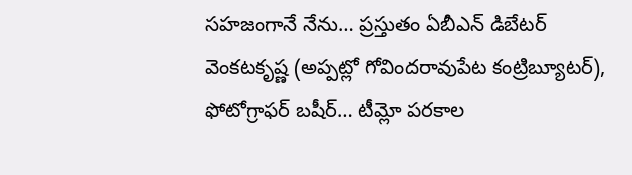సహజంగానే నేను… ప్రస్తుతం ఏబీఎన్ డిబేటర్ వెంకటకృష్ణ (అప్పట్లో గోవిందరావుపేట కంట్రిబ్యూటర్), ఫోటోగ్రాఫర్ బషీర్… టీమ్లో పరకాల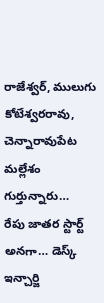రాజేశ్వర్, ములుగు కోటేశ్వరరావు, చెన్నారావుపేట మల్లేశం గుర్తున్నారు…
రేపు జాతర స్టార్ట్ అనగా… డెస్క్ ఇన్చార్జి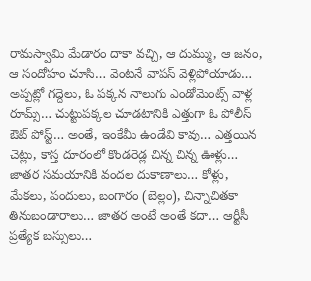రామస్వామి మేడారం దాకా వచ్చి, ఆ దుమ్ము, ఆ జనం, ఆ సందోహం చూసి… వెంటనే వాపస్ వెళ్లిపోయాడు… అప్పట్లో గద్దెలు, ఓ పక్కన నాలుగు ఎండోమెంట్స్ వాళ్ల రూమ్స్… చుట్టుపక్కల చూడటానికి ఎత్తుగా ఓ పోలీస్ ఔట్ పోస్ట్… అంతే, ఇంకేమీ ఉండేవి కావు… ఎత్తయిన చెట్లు, కాస్త దూరంలో కొండరెడ్ల చిన్న చిన్న ఊళ్లు…
జాతర సమయానికి వందల దుకాణాలు… కోళ్లు, మేకలు, పందులు, బంగారం (బెల్లం), చిన్నాచితకా తినుబండారాలు… జాతర అంటే అంతే కదా… ఆర్టీసీ ప్రత్యేక బస్సులు…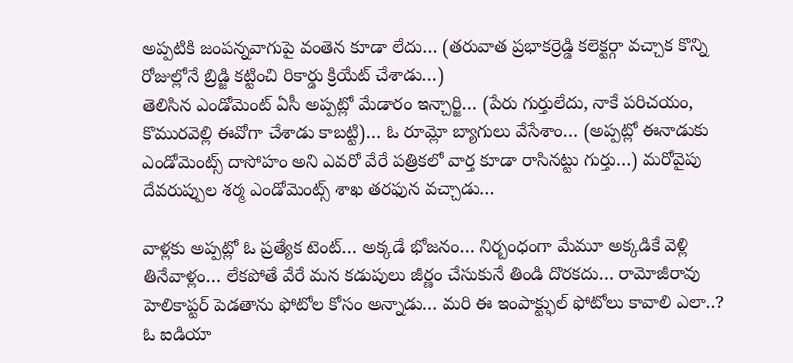అప్పటికి జంపన్నవాగుపై వంతెన కూడా లేదు… (తరువాత ప్రభాకర్రెడ్డి కలెక్టర్గా వచ్చాక కొన్ని రోజుల్లోనే బ్రిడ్జి కట్టించి రికార్డు క్రియేట్ చేశాడు…)
తెలిసిన ఎండోమెంట్ ఏసీ అప్పట్లో మేడారం ఇన్చార్జి… (పేరు గుర్తులేదు, నాకే పరిచయం, కొమురవెల్లి ఈవోగా చేశాడు కాబట్టి)… ఓ రూమ్లో బ్యాగులు వేసేశాం… (అప్పట్లో ఈనాడుకు ఎండోమెంట్స్ దాసోహం అని ఎవరో వేరే పత్రికలో వార్త కూడా రాసినట్టు గుర్తు…) మరోవైపు దేవరుప్పుల శర్మ ఎండోమెంట్స్ శాఖ తరఫున వచ్చాడు…

వాళ్లకు అప్పట్లో ఓ ప్రత్యేక టెంట్… అక్కడే భోజనం… నిర్బంధంగా మేమూ అక్కడికే వెళ్లి తినేవాళ్లం… లేకపోతే వేరే మన కడుపులు జీర్ణం చేసుకునే తిండి దొరకదు… రామోజీరావు హెలికాప్టర్ పెడతాను ఫోటోల కోసం అన్నాడు… మరి ఈ ఇంపాక్ట్ఫుల్ ఫోటోలు కావాలి ఎలా..?
ఓ ఐడియా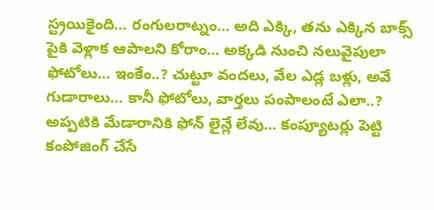స్ట్రయికైంది… రంగులరాట్నం… అది ఎక్కి, తను ఎక్కిన బాక్స్ పైకి వెళ్లాక ఆపాలని కోరాం… అక్కడి నుంచి నలువైపులా ఫోటోలు… ఇంకేం..? చుట్టూ వందలు, వేల ఎడ్ల బళ్లు, అవే గుడారాలు… కానీ ఫోటోలు, వార్తలు పంపాలంటే ఎలా..? అప్పటికి మేడారానికి ఫోన్ లైన్లే లేవు… కంప్యూటర్లు పెట్టి కంపోజింగ్ చేసే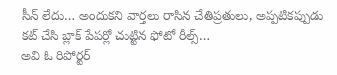సీన్ లేదు… అందుకని వార్తలు రాసిన చేతిప్రతులు, అప్పటికప్పుడు కట్ చేసి బ్లాక్ పేపర్లో చుట్టిన ఫోటో రీల్స్…
అవి ఓ రిపోర్టర్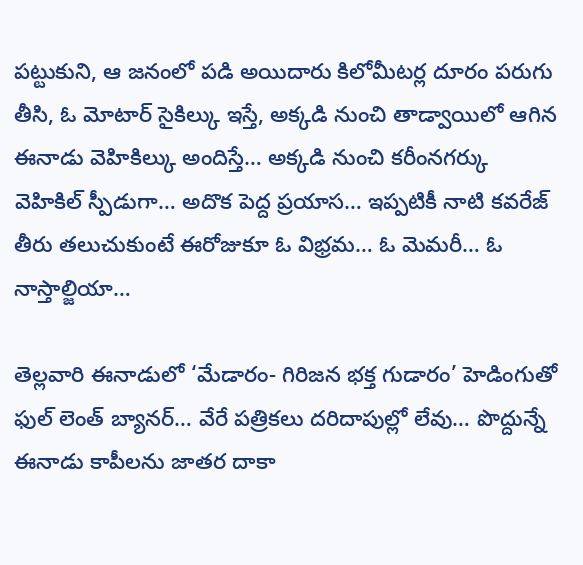పట్టుకుని, ఆ జనంలో పడి అయిదారు కిలోమీటర్ల దూరం పరుగు తీసి, ఓ మోటార్ సైకిల్కు ఇస్తే, అక్కడి నుంచి తాడ్వాయిలో ఆగిన ఈనాడు వెహికిల్కు అందిస్తే… అక్కడి నుంచి కరీంనగర్కు వెహికిల్ స్పీడుగా… అదొక పెద్ద ప్రయాస… ఇప్పటికీ నాటి కవరేజ్ తీరు తలుచుకుంటే ఈరోజుకూ ఓ విభ్రమ… ఓ మెమరీ… ఓ నాస్తాల్జియా…

తెల్లవారి ఈనాడులో ‘మేడారం- గిరిజన భక్త గుడారం’ హెడింగుతో ఫుల్ లెంత్ బ్యానర్… వేరే పత్రికలు దరిదాపుల్లో లేవు… పొద్దున్నే ఈనాడు కాపీలను జాతర దాకా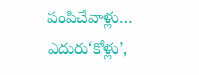పంపిచేవాళ్లు… ఎదురు‘కోళ్లు’,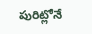పురిట్లోనే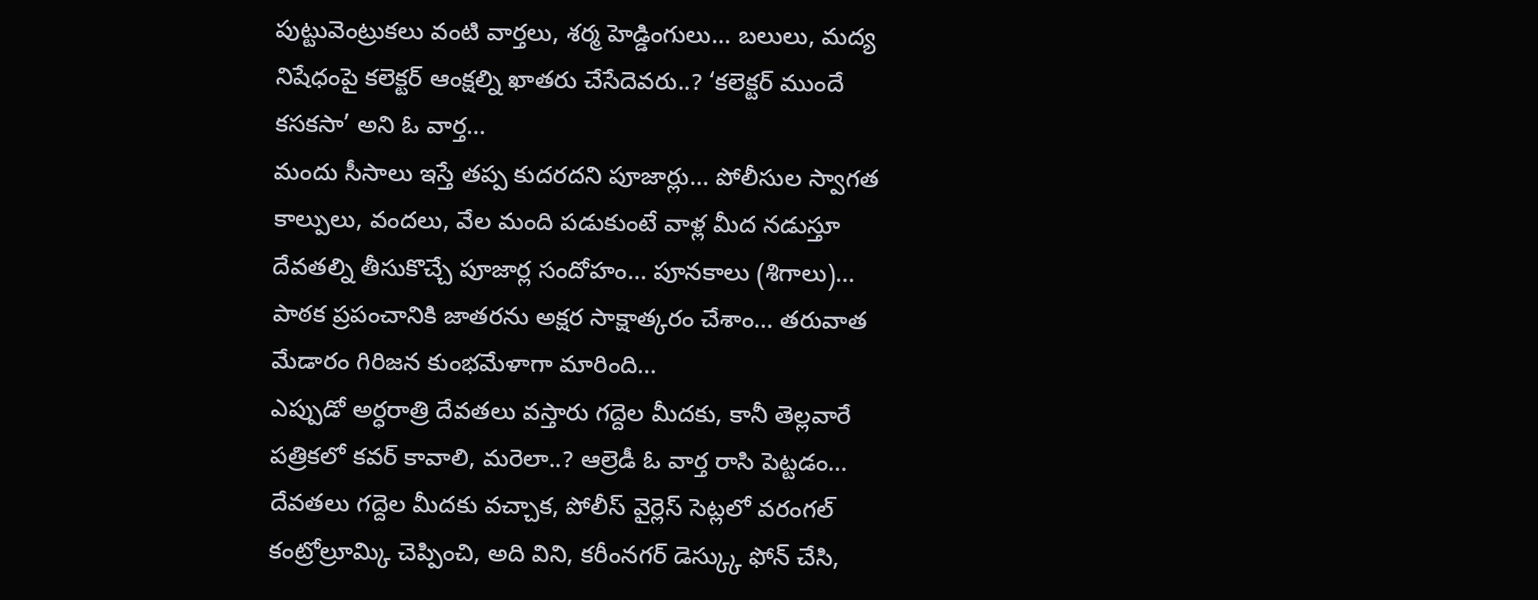పుట్టువెంట్రుకలు వంటి వార్తలు, శర్మ హెడ్డింగులు… బలులు, మద్య నిషేధంపై కలెక్టర్ ఆంక్షల్ని ఖాతరు చేసేదెవరు..? ‘కలెక్టర్ ముందే కసకసా’ అని ఓ వార్త…
మందు సీసాలు ఇస్తే తప్ప కుదరదని పూజార్లు… పోలీసుల స్వాగత కాల్పులు, వందలు, వేల మంది పడుకుంటే వాళ్ల మీద నడుస్తూ దేవతల్ని తీసుకొచ్చే పూజార్ల సందోహం… పూనకాలు (శిగాలు)… పాఠక ప్రపంచానికి జాతరను అక్షర సాక్షాత్కరం చేశాం… తరువాత మేడారం గిరిజన కుంభమేళాగా మారింది…
ఎప్పుడో అర్ధరాత్రి దేవతలు వస్తారు గద్దెల మీదకు, కానీ తెల్లవారే పత్రికలో కవర్ కావాలి, మరెలా..? ఆల్రెడీ ఓ వార్త రాసి పెట్టడం… దేవతలు గద్దెల మీదకు వచ్చాక, పోలీస్ వైర్లెస్ సెట్లలో వరంగల్ కంట్రోల్రూమ్కి చెప్పించి, అది విని, కరీంనగర్ డెస్క్కు ఫోన్ చేసి,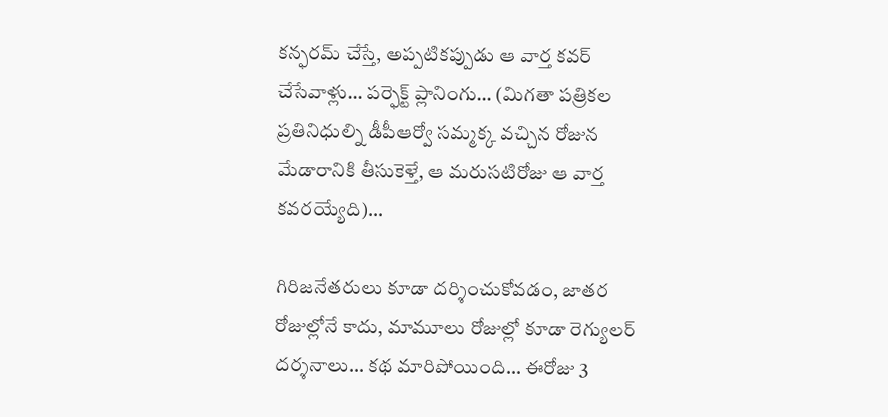కన్ఫరమ్ చేస్తే, అప్పటికప్పుడు ఆ వార్త కవర్ చేసేవాళ్లు… పర్ఫెక్ట్ ప్లానింగు… (మిగతా పత్రికల ప్రతినిధుల్ని డీపీఆర్వో సమ్మక్క వచ్చిన రోజున మేడారానికి తీసుకెళ్తే, ఆ మరుసటిరోజు ఆ వార్త కవరయ్యేది)…

గిరిజనేతరులు కూడా దర్శించుకోవడం, జాతర రోజుల్లోనే కాదు, మామూలు రోజుల్లో కూడా రెగ్యులర్ దర్శనాలు… కథ మారిపోయింది… ఈరోజు 3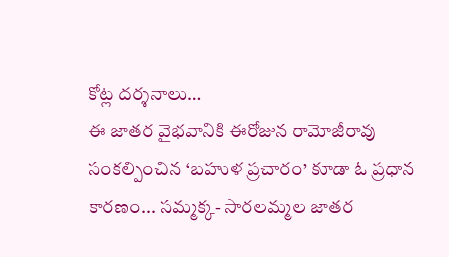కోట్ల దర్శనాలు…
ఈ జాతర వైభవానికి ఈరోజున రామోజీరావు సంకల్పించిన ‘బహుళ ప్రచారం’ కూడా ఓ ప్రధాన కారణం... సమ్మక్క- సారలమ్మల జాతర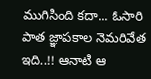ముగిసింది కదా... ఓసారి పాత జ్ఞాపకాల నెమరివేత ఇది..!! ఆనాటి ఆ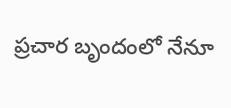ప్రచార బృందంలో నేనూ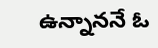ఉన్నాననే ఓ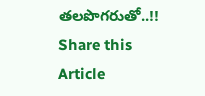తలపొగరుతో..!!
Share this Article